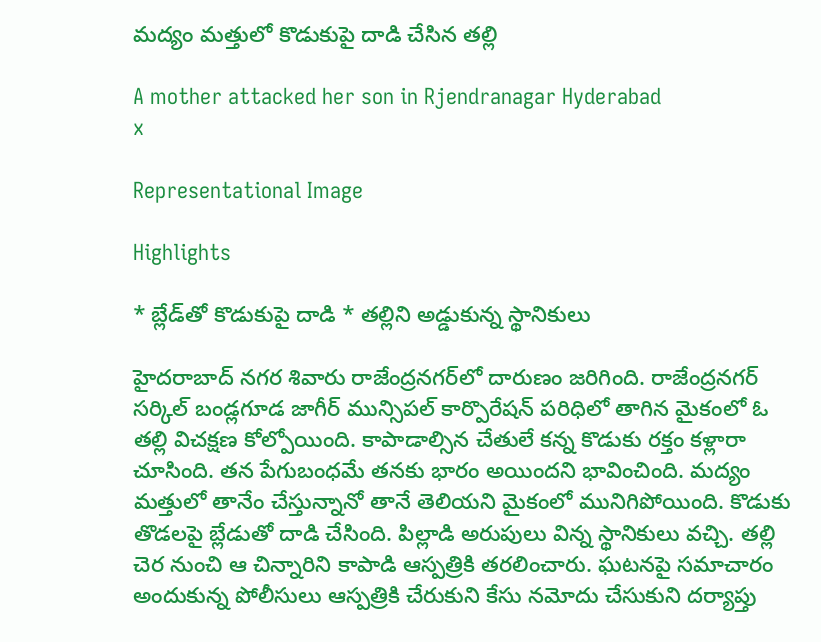మద్యం మత్తులో కొడుకుపై దాడి చేసిన తల్లి

A mother attacked her son in Rjendranagar Hyderabad
x

Representational Image

Highlights

* బ్లేడ్‌తో కొడుకుపై దాడి * తల్లిని అడ్డుకున్న స్థానికులు

హైదరాబాద్‌ నగర శివారు రాజేంద్రనగర్‌‌లో దారుణం జరిగింది. రాజేంద్రనగర్ సర్కిల్‌ బండ్లగూడ జాగీర్ మున్సిపల్ కార్పొరేషన్ పరిధిలో తాగిన మైకంలో ఓ తల్లి విచక్షణ కోల్పోయింది. కాపాడాల్సిన చేతులే కన్న కొడుకు రక్తం కళ్లారా చూసింది. తన పేగుబంధమే తనకు భారం అయిందని భావించింది. మద్యం మత్తులో తానేం చేస్తున్నానో తానే తెలియని మైకంలో మునిగిపోయింది. కొడుకు తొడలపై బ్లేడుతో దాడి చేసింది. పిల్లాడి అరుపులు విన్న స్థానికులు వచ్చి. తల్లి చెర నుంచి ఆ చిన్నారిని కాపాడి ఆస్పత్రికి తరలించారు. ఘటనపై సమాచారం అందుకున్న పోలీసులు ఆస్పత్రికి చేరుకుని కేసు నమోదు చేసుకుని దర్యాప్తు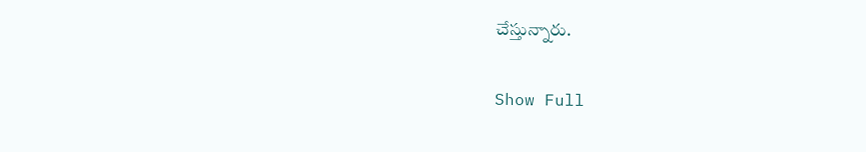చేస్తున్నారు.

Show Full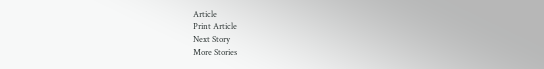Article
Print Article
Next Story
More Stories